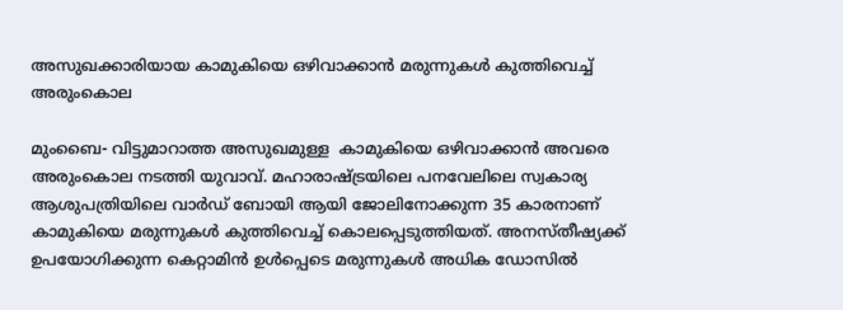അസുഖക്കാരിയായ കാമുകിയെ ഒഴിവാക്കാന്‍ മരുന്നുകള്‍ കുത്തിവെച്ച് അരുംകൊല

മുംബൈ- വിട്ടുമാറാത്ത അസുഖമുള്ള  കാമുകിയെ ഒഴിവാക്കാന്‍ അവരെ അരുംകൊല നടത്തി യുവാവ്. മഹാരാഷ്ട്രയിലെ പനവേലിലെ സ്വകാര്യ ആശുപത്രിയിലെ വാര്‍ഡ് ബോയി ആയി ജോലിനോക്കുന്ന 35 കാരനാണ് കാമുകിയെ മരുന്നുകള്‍ കുത്തിവെച്ച് കൊലപ്പെടുത്തിയത്. അനസ്തീഷ്യക്ക് ഉപയോഗിക്കുന്ന കെറ്റാമിന്‍ ഉള്‍പ്പെടെ മരുന്നുകള്‍ അധിക ഡോസില്‍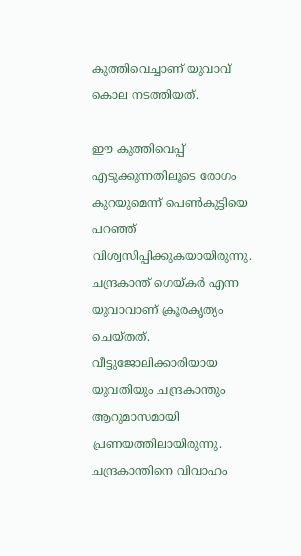കുത്തിവെച്ചാണ് യുവാവ് കൊല നടത്തിയത്.

ഈ കുത്തിവെപ്പ് എടുക്കുന്നതിലൂടെ രോഗം കുറയുമെന്ന് പെണ്‍കുട്ടിയെ പറഞ്ഞ് വിശ്വസിപ്പിക്കുകയായിരുന്നു. ചന്ദ്രകാന്ത് ഗെയ്കര്‍ എന്ന യുവാവാണ് ക്രൂരകൃത്യം ചെയ്തത്. വീട്ടുജോലിക്കാരിയായ യുവതിയും ചന്ദ്രകാന്തും ആറുമാസമായി പ്രണയത്തിലായിരുന്നു. ചന്ദ്രകാന്തിനെ വിവാഹം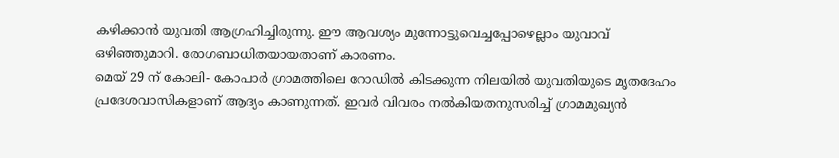കഴിക്കാന്‍ യുവതി ആഗ്രഹിച്ചിരുന്നു. ഈ ആവശ്യം മുന്നോട്ടുവെച്ചപ്പോഴെല്ലാം യുവാവ് ഒഴിഞ്ഞുമാറി. രോഗബാധിതയായതാണ് കാരണം.
മെയ് 29 ന് കോലി- കോപാര്‍ ഗ്രാമത്തിലെ റോഡില്‍ കിടക്കുന്ന നിലയില്‍ യുവതിയുടെ മൃതദേഹം പ്രദേശവാസികളാണ് ആദ്യം കാണുന്നത്. ഇവര്‍ വിവരം നല്‍കിയതനുസരിച്ച് ഗ്രാമമുഖ്യന്‍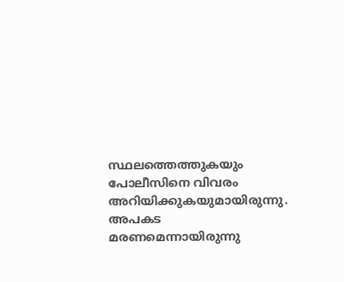സ്ഥലത്തെത്തുകയും പോലീസിനെ വിവരം അറിയിക്കുകയുമായിരുന്നു. അപകട മരണമെന്നായിരുന്നു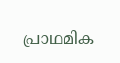പ്രാഥമിക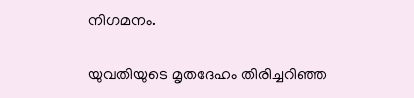നിഗമനം.

യുവതിയുടെ മൃതദേഹം തിരിച്ചറിഞ്ഞ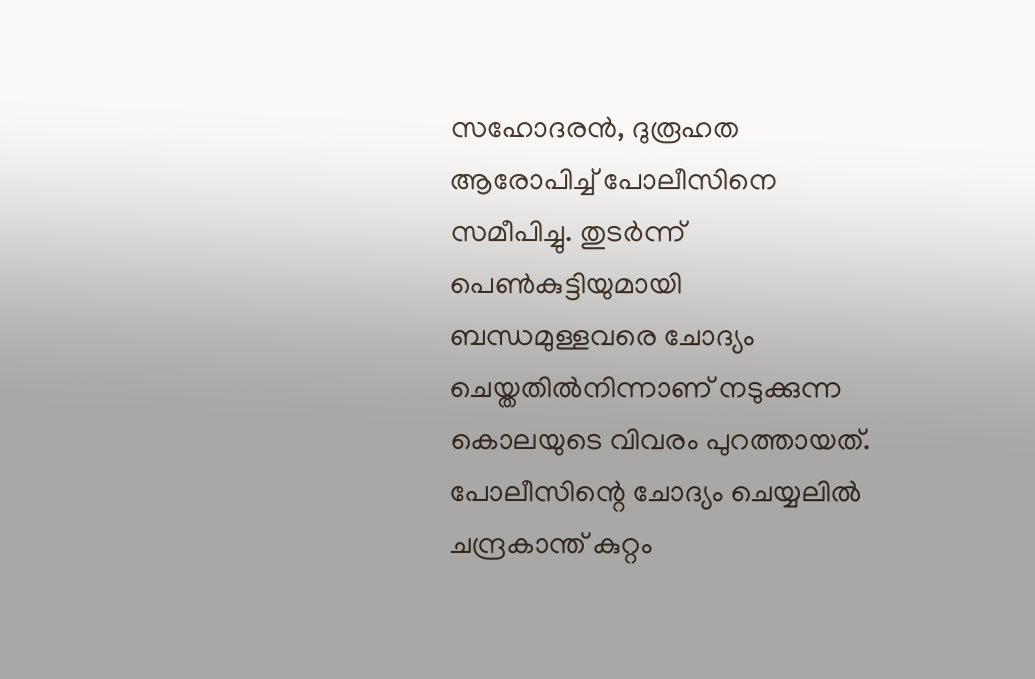സഹോദരന്‍, ദുരൂഹത ആരോപിച്ച് പോലീസിനെ സമീപിച്ചു. തുടര്‍ന്ന് പെണ്‍കുട്ടിയുമായി ബന്ധമുള്ളവരെ ചോദ്യം ചെയ്തതില്‍നിന്നാണ് നടുക്കുന്ന കൊലയുടെ വിവരം പുറത്തായത്. പോലീസിന്റെ ചോദ്യം ചെയ്യലില്‍ ചന്ദ്രകാന്ത് കുറ്റം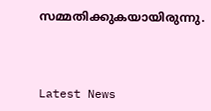സമ്മതിക്കുകയായിരുന്നു.



Latest News